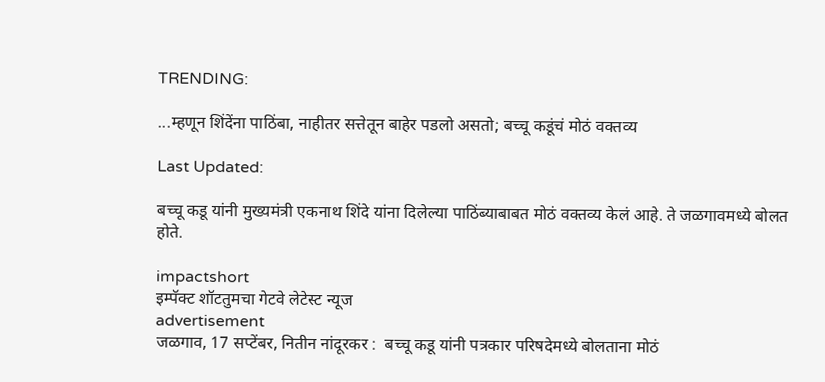TRENDING:

...म्हणून शिंदेंना पाठिंबा, नाहीतर सत्तेतून बाहेर पडलो असतो; बच्चू कडूंचं मोठं वक्तव्य

Last Updated:

बच्चू कडू यांनी मुख्यमंत्री एकनाथ शिंदे यांना दिलेल्या पाठिंब्याबाबत मोठं वक्तव्य केलं आहे. ते जळगावमध्ये बोलत होते.

impactshort
इम्पॅक्ट शॉटतुमचा गेटवे लेटेस्ट न्यूज
advertisement
जळगाव, 17 सप्टेंबर, नितीन नांदूरकर :  बच्चू कडू यांनी पत्रकार परिषदेमध्ये बोलताना मोठं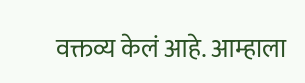वक्तव्य केलं आहे. आम्हाला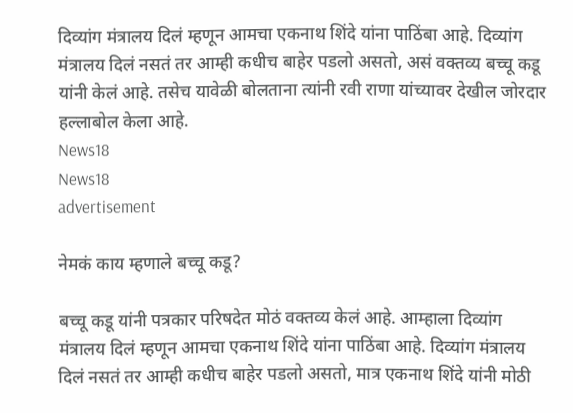दिव्यांग मंत्रालय दिलं म्हणून आमचा एकनाथ शिंदे यांना पाठिंबा आहे. दिव्यांग मंत्रालय दिलं नसतं तर आम्ही कधीच बाहेर पडलो असतो, असं वक्तव्य बच्चू कडू यांनी केलं आहे. तसेच यावेळी बोलताना त्यांनी रवी राणा यांच्यावर देखील जोरदार हल्लाबोल केला आहे.
News18
News18
advertisement

नेमकं काय म्हणाले बच्चू कडू?

बच्चू कडू यांनी पत्रकार परिषदेत मोठं वक्तव्य केलं आहे. आम्हाला दिव्यांग मंत्रालय दिलं म्हणून आमचा एकनाथ शिंदे यांना पाठिंबा आहे. दिव्यांग मंत्रालय दिलं नसतं तर आम्ही कधीच बाहेर पडलो असतो, मात्र एकनाथ शिंदे यांनी मोठी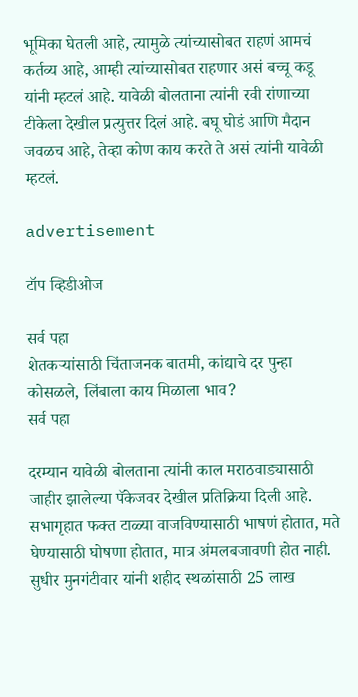भूमिका घेतली आहे, त्यामुळे त्यांच्यासोबत राहणं आमचं कर्तव्य आहे, आम्ही त्यांच्यासोबत राहणार असं बच्चू कडू यांनी म्हटलं आहे. यावेळी बोलताना त्यांनी रवी रांणाच्या टीकेला देखील प्रत्युत्तर दिलं आहे. बघू घोडं आणि मैदान जवळच आहे, तेव्हा कोण काय करते ते असं त्यांनी यावेळी म्हटलं.

advertisement

टॉप व्हिडीओज

सर्व पहा
शेतकऱ्यांसाठी चिंताजनक बातमी, कांद्याचे दर पुन्हा कोसळले, लिंबाला काय मिळाला भाव?
सर्व पहा

दरम्यान यावेळी बोलताना त्यांनी काल मराठवाड्यासाठी जाहीर झालेल्या पॅकेजवर देखील प्रतिक्रिया दिली आहे. सभागृहात फक्त टाळ्या वाजविण्यासाठी भाषणं होतात, मते घेण्यासाठी घोषणा होतात, मात्र अंमलबजावणी होत नाही.  सुधीर मुनगंटीवार यांनी शहीद स्थळांसाठी 25 लाख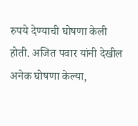रुपये देण्याची घोषणा केली होती. अजित पवार यांनी देखील अनेक घोषणा केल्या,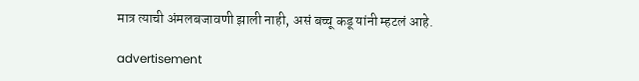मात्र त्याची अंमलबजावणी झाली नाही, असं बच्चू कडू यांनी म्हटलं आहे.

advertisement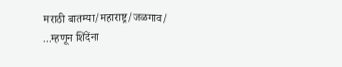मराठी बातम्या/महाराष्ट्र/जळगाव/
...म्हणून शिंदेंना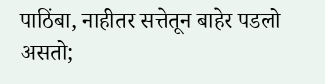पाठिंबा, नाहीतर सत्तेतून बाहेर पडलो असतो;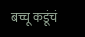बच्चू कडूंचं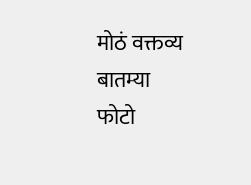मोठं वक्तव्य
बातम्या
फोटो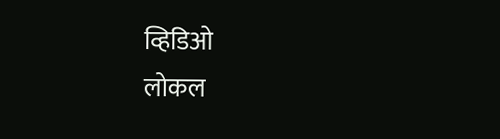व्हिडिओ
लोकल